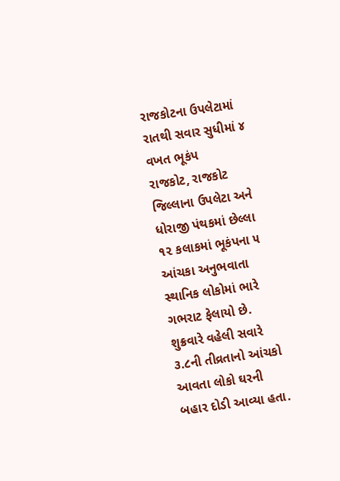રાજકોટના ઉપલેટામાં રાતથી સવાર સુધીમાં ૪ વખત ભૂકંપ
રાજકોટ, રાજકોટ જિલ્લાના ઉપલેટા અને ધોરાજી પંથકમાં છેલ્લા ૧૨ કલાકમાં ભૂકંપના ૫ આંચકા અનુભવાતા સ્થાનિક લોકોમાં ભારે ગભરાટ ફેલાયો છે. શુક્રવારે વહેલી સવારે ૩.૮ની તીવ્રતાનો આંચકો આવતા લોકો ઘરની બહાર દોડી આવ્યા હતા.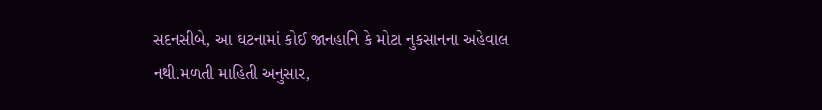સદનસીબે, આ ઘટનામાં કોઈ જાનહાનિ કે મોટા નુકસાનના અહેવાલ નથી.મળતી માહિતી અનુસાર,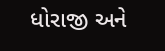ધોરાજી અને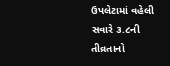ઉપલેટામાં વહેલી સવારે ૩.૮ની તીવ્રતાનો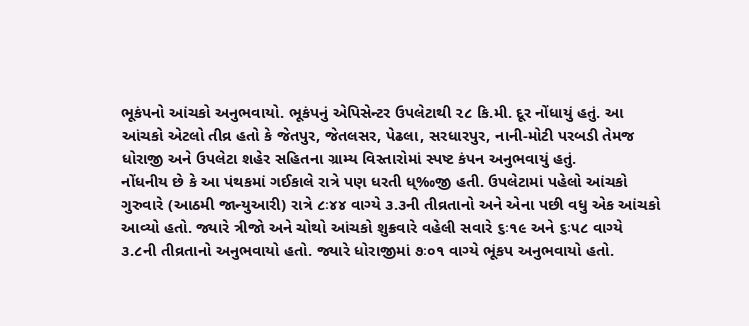ભૂકંપનો આંચકો અનુભવાયો. ભૂકંપનું એપિસેન્ટર ઉપલેટાથી ૨૮ કિ.મી. દૂર નોંધાયું હતું. આ આંચકો એટલો તીવ્ર હતો કે જેતપુર, જેતલસર, પેઢલા, સરધારપુર, નાની-મોટી પરબડી તેમજ ધોરાજી અને ઉપલેટા શહેર સહિતના ગ્રામ્ય વિસ્તારોમાં સ્પષ્ટ કંપન અનુભવાયું હતું.
નોંધનીય છે કે આ પંથકમાં ગઈકાલે રાત્રે પણ ધરતી ધ્‰જી હતી. ઉપલેટામાં પહેલો આંચકો ગુરુવારે (આઠમી જાન્યુઆરી) રાત્રે ૮ઃ૪૪ વાગ્યે ૩.૩ની તીવ્રતાનો અને એના પછી વધુ એક આંચકો આવ્યો હતો. જ્યારે ત્રીજો અને ચોથો આંચકો શુક્રવારે વહેલી સવારે ૬ઃ૧૯ અને ૬ઃ૫૮ વાગ્યે ૩.૮ની તીવ્રતાનો અનુભવાયો હતો. જ્યારે ધોરાજીમાં ૭ઃ૦૧ વાગ્યે ભૂંકપ અનુભવાયો હતો.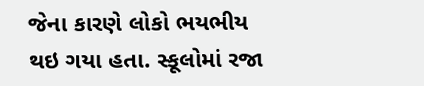જેના કારણે લોકો ભયભીય થઇ ગયા હતા. સ્કૂલોમાં રજા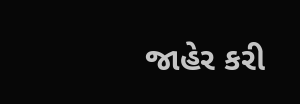જાહેર કરી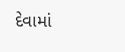દેવામાં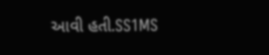આવી હતી.SS1MS